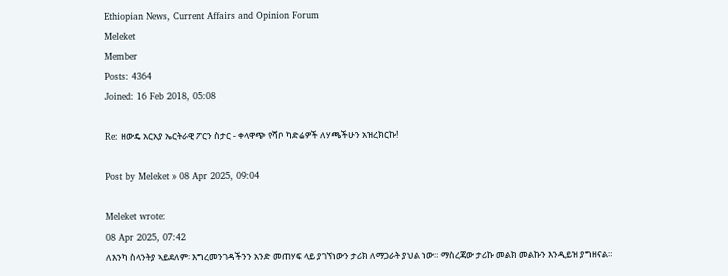Ethiopian News, Current Affairs and Opinion Forum
Meleket
Member
Posts: 4364
Joined: 16 Feb 2018, 05:08

Re: ዘውዴ አርአያ ኤርትራዊ ፖርን ስታር - ቀላዋጭ የሻቦ ካድሬዎች ለሃጫችሁን አዝረክርኩ!

Post by Meleket » 08 Apr 2025, 09:04

Meleket wrote:
08 Apr 2025, 07:42
ለእንካ ስላንትያ ኣይደለም፡ እግረመንገዳችንን አንድ መጠሃፍ ላይ ያገኘነውን ታሪክ ለማጋራት ያህል ነው። ማስረጃው ታሪኩ መልክ መልኩን እንዲይዝ ያግዘናል።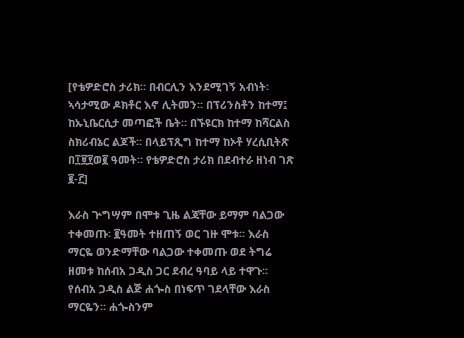[የቴዎድሮስ ታሪክ። በብርሊን እንደሚገኝ አብነት፡ ኣሳታሚው ዶክቶር እኖ ሊትመን። በፕሪንስቶን ከተማ፤ ከኡኒቤርሲታ መጣፎች ቤት። በኙዩርክ ከተማ ከሻርልስ ስክሪብኔር ልጆች። በላይፕጺግ ከተማ ከኦቶ ሃረሲቢትጽ በ፲፱፻ወ፪ ዓመት። የቴዎድሮስ ታሪክ በደብተራ ዘነብ ገጽ ፪-፫]

እራስ ጕግሣም በሞቱ ጊዜ ልጃቸው ይማም ባልጋው ተቀመጡ፡ ፪ዓመት ተዘጠኝ ወር ገዙ ሞቱ። እራስ ማርዬ ወንድማቸው ባልጋው ተቀመጡ ወደ ትግሬ ዘመቱ ከሰብአ ጋዲስ ጋር ደብረ ዓባይ ላይ ተዋጉ። የሰብአ ጋዲስ ልጅ ሐጐስ በነፍጥ ገደላቸው እራስ ማርዬን። ሐጐስንም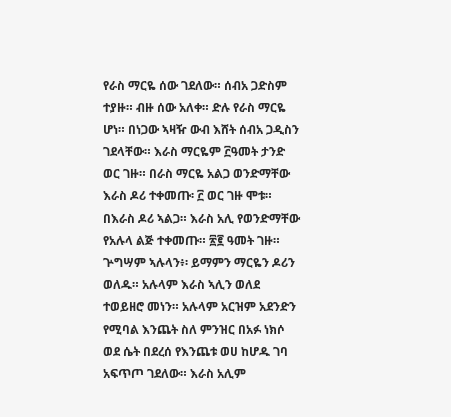የራስ ማርዬ ሰው ገደለው። ሰብአ ጋድስም ተያዙ። ብዙ ሰው አለቀ። ድሉ የራስ ማርዬ ሆነ። በነጋው ኣዛዥ ውብ እሸት ሰብአ ጋዲስን ገደላቸው። እራስ ማርዬም ፫ዓመት ታንድ ወር ገዙ። በራስ ማርዬ አልጋ ወንድማቸው እራስ ዶሪ ተቀመጡ፡ ፫ ወር ገዙ ሞቱ። በእራስ ዶሪ ኣልጋ። እራስ አሊ የወንድማቸው የአሉላ ልጅ ተቀመጡ። ፳፪ ዓመት ገዙ። ጕግሣም ኣሉላን፥፡ ይማምን ማርዬን ዶሪን ወለዱ። አሉላም እራስ ኣሊን ወለደ ተወይዘሮ መነን። አሉላም አርዝም አደንድን የሚባል እንጨት ስለ ምንዝር በአፉ ነክሶ ወደ ሴት በደረሰ የእንጨቱ ወሀ ከሆዱ ገባ አፍጥጦ ገደለው። እራስ አሊም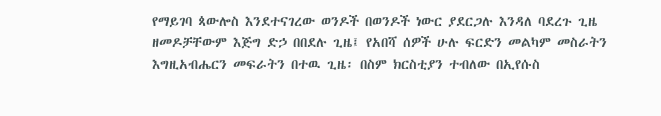የማይገባ ጳውሎስ እንደተናገረው ወንዶች በወንዶች ነውር ያደርጋሉ እንዳለ ባደረጉ ጊዜ ዘመዶቻቸውም እጅግ ድኃ በበደሉ ጊዜ፤ የአበሻ ሰዎች ሁሉ ፍርድን መልካም መስራትን እግዚአብሔርን መፍራትን በተዉ ጊዜ፡ በስም ክርስቲያን ተብለው በኢየሱስ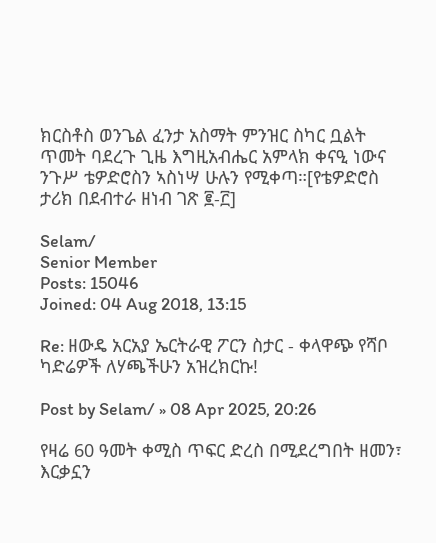ክርስቶስ ወንጌል ፈንታ አስማት ምንዝር ስካር ቧልት ጥመት ባደረጉ ጊዜ እግዚአብሔር አምላክ ቀናዒ ነውና ንጉሥ ቴዎድሮስን ኣስነሣ ሁሉን የሚቀጣ።[የቴዎድሮስ ታሪክ በደብተራ ዘነብ ገጽ ፪-፫]

Selam/
Senior Member
Posts: 15046
Joined: 04 Aug 2018, 13:15

Re: ዘውዴ አርአያ ኤርትራዊ ፖርን ስታር - ቀላዋጭ የሻቦ ካድሬዎች ለሃጫችሁን አዝረክርኩ!

Post by Selam/ » 08 Apr 2025, 20:26

የዛሬ 60 ዓመት ቀሚስ ጥፍር ድረስ በሚደረግበት ዘመን፣ እርቃኗን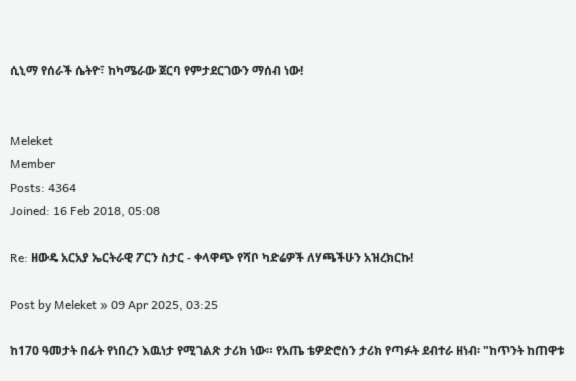ሲኒማ የሰራች ሴትዮ፣ ከካሜራው ጀርባ የምታደርገውን ማሰብ ነው!


Meleket
Member
Posts: 4364
Joined: 16 Feb 2018, 05:08

Re: ዘውዴ አርአያ ኤርትራዊ ፖርን ስታር - ቀላዋጭ የሻቦ ካድሬዎች ለሃጫችሁን አዝረክርኩ!

Post by Meleket » 09 Apr 2025, 03:25

ከ170 ዓመታት በፊት የነበረን እዉነታ የሚገልጽ ታሪክ ነው። የአጤ ቴዎድሮስን ታሪክ የጣፉት ደብተራ ዘነብ፡ "ከጥንት ከጠዋቱ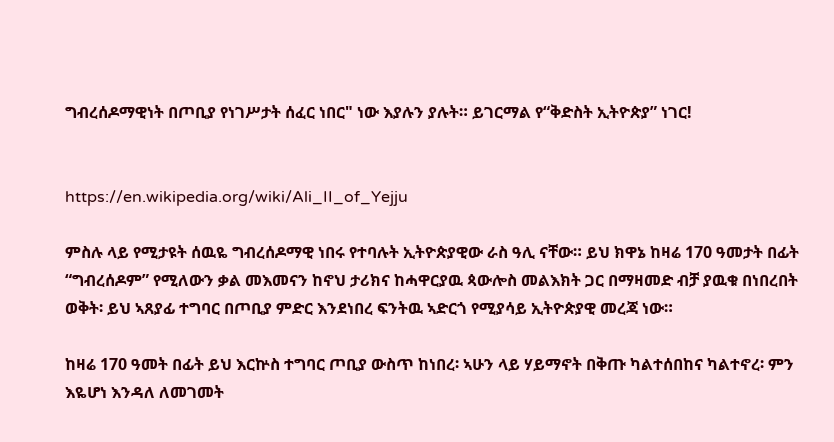ግብረሰዶማዊነት በጦቢያ የነገሥታት ሰፈር ነበር" ነው እያሉን ያሉት። ይገርማል የ“ቅድስት ኢትዮጵያ” ነገር!


https://en.wikipedia.org/wiki/Ali_II_of_Yejju

ምስሉ ላይ የሚታዩት ሰዉዬ ግብረሰዶማዊ ነበሩ የተባሉት ኢትዮጵያዊው ራስ ዓሊ ናቸው። ይህ ክዋኔ ከዛሬ 170 ዓመታት በፊት “ግብረሰዶም” የሚለውን ቃል መእመናን ከኖህ ታሪክና ከሓዋርያዉ ጳውሎስ መልእክት ጋር በማዛመድ ብቻ ያዉቁ በነበረበት ወቅት፡ ይህ ኣጸያፊ ተግባር በጦቢያ ምድር እንደነበረ ፍንትዉ ኣድርጎ የሚያሳይ ኢትዮጵያዊ መረጃ ነው።

ከዛሬ 170 ዓመት በፊት ይህ እርኵስ ተግባር ጦቢያ ውስጥ ከነበረ፡ ኣሁን ላይ ሃይማኖት በቅጡ ካልተሰበከና ካልተኖረ፡ ምን እዬሆነ እንዳለ ለመገመት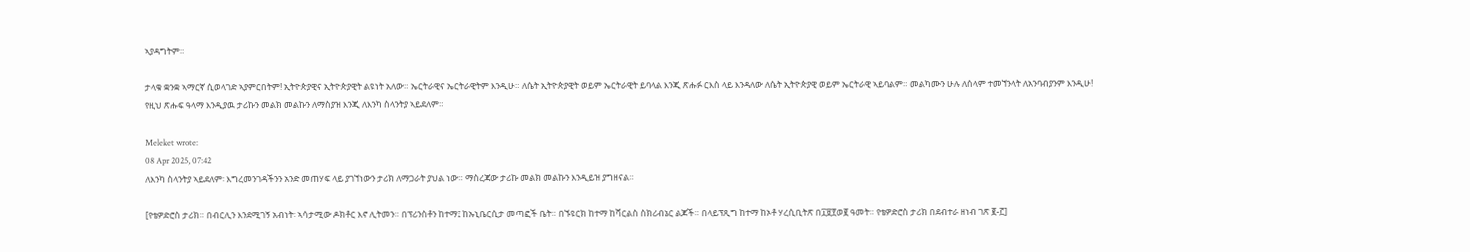ኣያዳግትም።

ታላቁ ቋንቋ ኣማርኛ ሲወላገድ ኣያምርበትም! ኢትዮጵያዊና ኢትዮጵያዊት ልዩነት አለው። ኤርትራዊና ኤርትራዊትም እንዲሁ። ለሴት ኢትዮጵያዊት ወይም ኤርትራዊት ይባላል እንጂ ጽሑፉ ርእስ ላይ እንዳለው ለሴት ኢትዮጵያዊ ወይም ኤርትራዊ ኣይባልም። መልካሙን ሁሉ ለሰላም ተመኘንላት ለአንባብያንም እንዲሁ! የዚህ ጽሑፍ ዓላማ እንዲያዉ ታሪኩን መልክ መልኩን ለማስያዝ እንጂ ለእንካ ስላንትያ ኣይደለም።

Meleket wrote:
08 Apr 2025, 07:42
ለእንካ ስላንትያ ኣይደለም፡ እግረመንገዳችንን አንድ መጠሃፍ ላይ ያገኘነውን ታሪክ ለማጋራት ያህል ነው። ማስረጃው ታሪኩ መልክ መልኩን እንዲይዝ ያግዘናል።

[የቴዎድሮስ ታሪክ። በብርሊን እንደሚገኝ አብነት፡ ኣሳታሚው ዶክቶር እኖ ሊትመን። በፕሪንስቶን ከተማ፤ ከኡኒቤርሲታ መጣፎች ቤት። በኙዩርክ ከተማ ከሻርልስ ስክሪብኔር ልጆች። በላይፕጺግ ከተማ ከኦቶ ሃረሲቢትጽ በ፲፱፻ወ፪ ዓመት። የቴዎድሮስ ታሪክ በደብተራ ዘነብ ገጽ ፪-፫]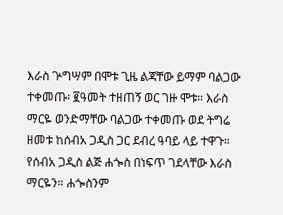እራስ ጕግሣም በሞቱ ጊዜ ልጃቸው ይማም ባልጋው ተቀመጡ፡ ፪ዓመት ተዘጠኝ ወር ገዙ ሞቱ። እራስ ማርዬ ወንድማቸው ባልጋው ተቀመጡ ወደ ትግሬ ዘመቱ ከሰብአ ጋዲስ ጋር ደብረ ዓባይ ላይ ተዋጉ። የሰብአ ጋዲስ ልጅ ሐጐስ በነፍጥ ገደላቸው እራስ ማርዬን። ሐጐስንም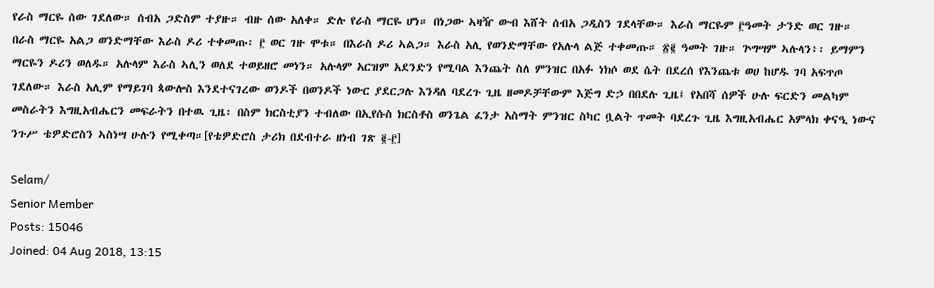የራስ ማርዬ ሰው ገደለው። ሰብአ ጋድስም ተያዙ። ብዙ ሰው አለቀ። ድሉ የራስ ማርዬ ሆነ። በነጋው ኣዛዥ ውብ እሸት ሰብአ ጋዲስን ገደላቸው። እራስ ማርዬም ፫ዓመት ታንድ ወር ገዙ። በራስ ማርዬ አልጋ ወንድማቸው እራስ ዶሪ ተቀመጡ፡ ፫ ወር ገዙ ሞቱ። በእራስ ዶሪ ኣልጋ። እራስ አሊ የወንድማቸው የአሉላ ልጅ ተቀመጡ። ፳፪ ዓመት ገዙ። ጕግሣም ኣሉላን፥፡ ይማምን ማርዬን ዶሪን ወለዱ። አሉላም እራስ ኣሊን ወለደ ተወይዘሮ መነን። አሉላም አርዝም አደንድን የሚባል እንጨት ስለ ምንዝር በአፉ ነክሶ ወደ ሴት በደረሰ የእንጨቱ ወሀ ከሆዱ ገባ አፍጥጦ ገደለው። እራስ አሊም የማይገባ ጳውሎስ እንደተናገረው ወንዶች በወንዶች ነውር ያደርጋሉ እንዳለ ባደረጉ ጊዜ ዘመዶቻቸውም እጅግ ድኃ በበደሉ ጊዜ፤ የአበሻ ሰዎች ሁሉ ፍርድን መልካም መስራትን እግዚአብሔርን መፍራትን በተዉ ጊዜ፡ በስም ክርስቲያን ተብለው በኢየሱስ ክርስቶስ ወንጌል ፈንታ አስማት ምንዝር ስካር ቧልት ጥመት ባደረጉ ጊዜ እግዚአብሔር አምላክ ቀናዒ ነውና ንጉሥ ቴዎድሮስን ኣስነሣ ሁሉን የሚቀጣ።[የቴዎድሮስ ታሪክ በደብተራ ዘነብ ገጽ ፪-፫]

Selam/
Senior Member
Posts: 15046
Joined: 04 Aug 2018, 13:15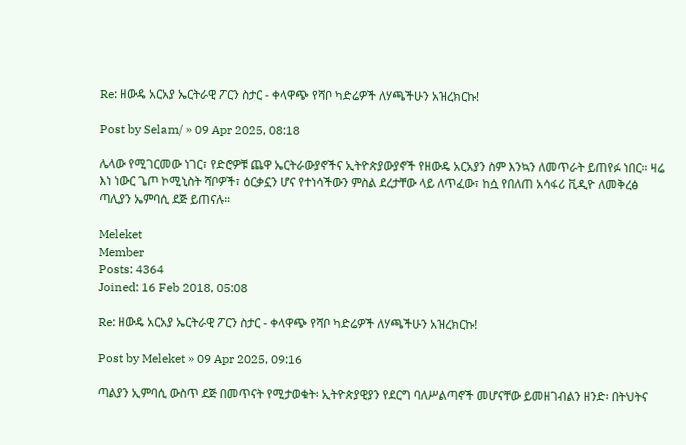Re: ዘውዴ አርአያ ኤርትራዊ ፖርን ስታር - ቀላዋጭ የሻቦ ካድሬዎች ለሃጫችሁን አዝረክርኩ!

Post by Selam/ » 09 Apr 2025, 08:18

ሌላው የሚገርመው ነገር፣ የድሮዎቹ ጨዋ ኤርትራውያኖችና ኢትዮጵያውያኖች የዘውዴ አርአያን ስም እንኳን ለመጥራት ይጠየፉ ነበር። ዛሬ እነ ነውር ጌጦ ኮሚኒስት ሻቦዎች፣ ዕርቃኗን ሆና የተነሳችውን ምስል ደረታቸው ላይ ለጥፈው፣ ከሷ የበለጠ አሳፋሪ ቪዲዮ ለመቅረፅ ጣሊያን ኤምባሲ ደጅ ይጠናሉ።

Meleket
Member
Posts: 4364
Joined: 16 Feb 2018, 05:08

Re: ዘውዴ አርአያ ኤርትራዊ ፖርን ስታር - ቀላዋጭ የሻቦ ካድሬዎች ለሃጫችሁን አዝረክርኩ!

Post by Meleket » 09 Apr 2025, 09:16

ጣልያን ኢምባሲ ውስጥ ደጅ በመጥናት የሚታወቁት፡ ኢትዮጵያዊያን የደርግ ባለሥልጣኖች መሆናቸው ይመዘገብልን ዘንድ፡ በትህትና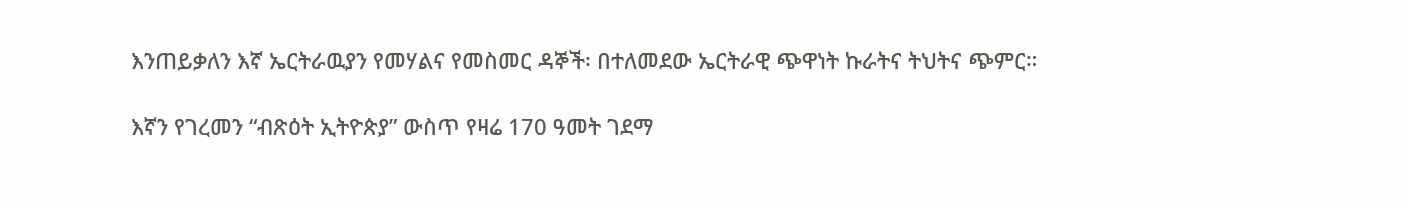እንጠይቃለን እኛ ኤርትራዉያን የመሃልና የመስመር ዳኞች፡ በተለመደው ኤርትራዊ ጭዋነት ኩራትና ትህትና ጭምር።

እኛን የገረመን “ብጽዕት ኢትዮጵያ” ውስጥ የዛሬ 170 ዓመት ገደማ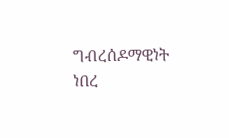ግብረሰዶማዊነት ነበረ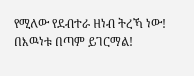የሚለው የደብተራ ዘነብ ትረኻ ነው! በእዉነቱ በጣም ይገርማል!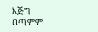እጅግ በጣምም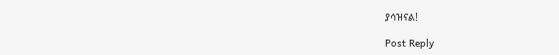ያሳዝናል!

Post Reply